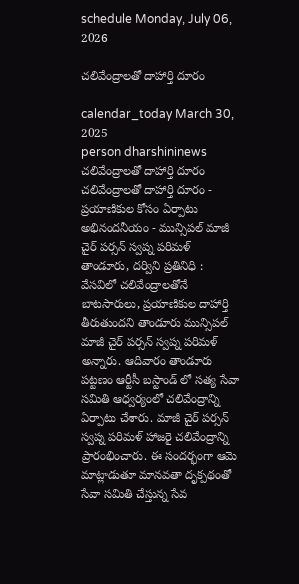schedule Monday, July 06, 2026

చలివేంద్రాలతో దాహార్తి దూరం

calendar_today March 30, 2025
person dharshininews
చలివేంద్రాలతో దాహార్తి దూరం
చలివేంద్రాలతో దాహార్తి దూరం - ప్రయాణికుల కోసం ఏర్పాటు అభినందనీయం - మున్సిపల్ మాజీ చైర్ పర్సన్ స్వప్న పరిమళ్ తాండూరు, దర్విని ప్రతినిధి : వేసవిలో చలివేంద్రాలతోనే బాటసారులు, ప్రయాణికుల దాహార్తి తీరుతుందని తాండూరు మున్సిపల్ మాజీ చైర్ పర్సన్ స్వప్న పరిమళ్ అన్నారు. ఆదివారం తాండూరు పట్టణం ఆర్టీసీ బస్టాండ్ లో సత్య సేవా సమితి ఆధ్వర్యంలో చలివేంద్రాన్ని ఏర్పాటు చేశారు. మాజీ చైర్ పర్సన్ స్వప్న పరిమళ్ హాజరై చలివేంద్రాన్ని ప్రారంభించారు. ఈ సందర్భంగా ఆమె మాట్లాడుతూ మానవతా దృక్పథంతో సేవా సమితి చేస్తున్న సేవ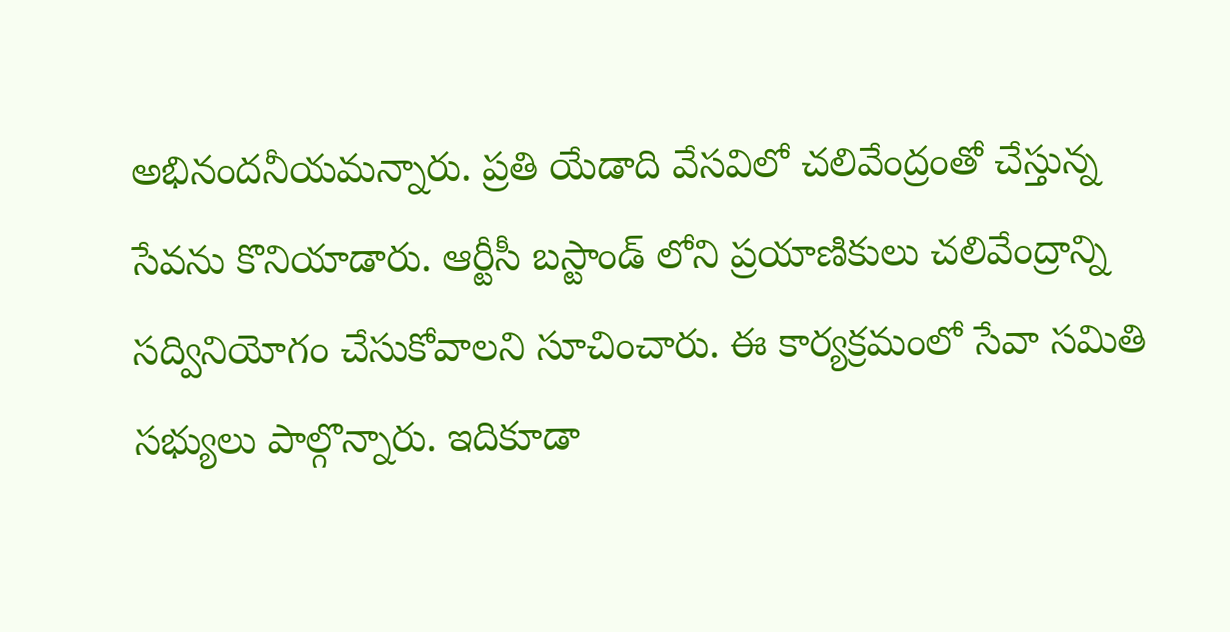అభినందనీయమన్నారు. ప్రతి యేడాది వేసవిలో చలివేంద్రంతో చేస్తున్న సేవను కొనియాడారు. ఆర్టీసీ బస్టాండ్ లోని ప్రయాణికులు చలివేంద్రాన్ని సద్వినియోగం చేసుకోవాలని సూచించారు. ఈ కార్యక్రమంలో సేవా సమితి సభ్యులు పాల్గొన్నారు. ఇదికూడా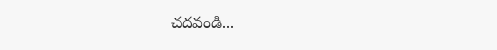చదవండి...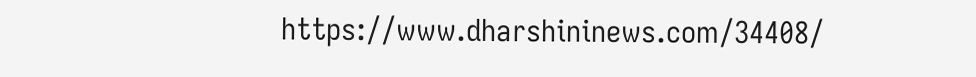https://www.dharshininews.com/34408/